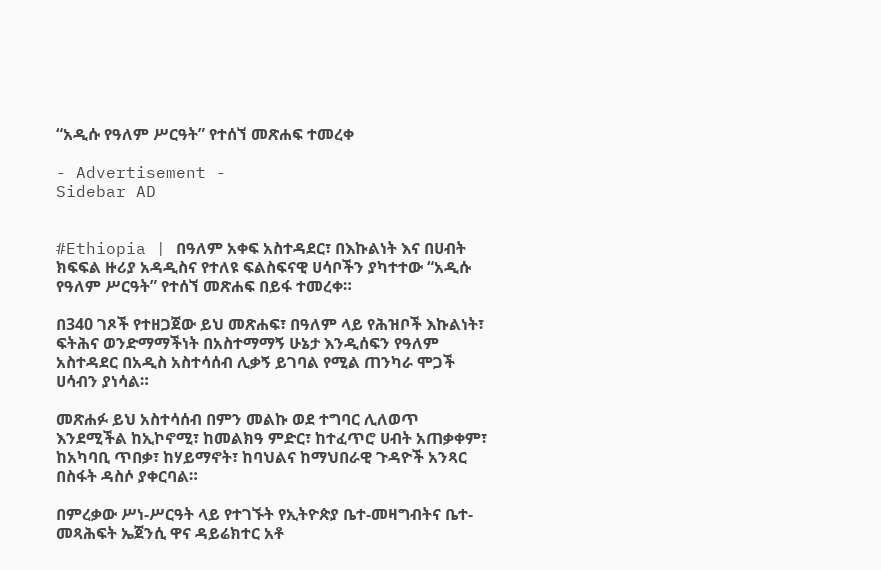“አዲሱ የዓለም ሥርዓት” የተሰኘ መጽሐፍ ተመረቀ

- Advertisement -
Sidebar AD


#Ethiopia | በዓለም አቀፍ አስተዳደር፣ በእኩልነት እና በሀብት ክፍፍል ዙሪያ አዳዲስና የተለዩ ፍልስፍናዊ ሀሳቦችን ያካተተው “አዲሱ የዓለም ሥርዓት” የተሰኘ መጽሐፍ በይፋ ተመረቀ።

በ340 ገጾች የተዘጋጀው ይህ መጽሐፍ፣ በዓለም ላይ የሕዝቦች እኩልነት፣ ፍትሕና ወንድማማችነት በአስተማማኝ ሁኔታ እንዲሰፍን የዓለም አስተዳደር በአዲስ አስተሳሰብ ሊቃኝ ይገባል የሚል ጠንካራ ሞጋች ሀሳብን ያነሳል።

መጽሐፉ ይህ አስተሳሰብ በምን መልኩ ወደ ተግባር ሊለወጥ እንደሚችል ከኢኮኖሚ፣ ከመልክዓ ምድር፣ ከተፈጥሮ ሀብት አጠቃቀም፣ ከአካባቢ ጥበቃ፣ ከሃይማኖት፣ ከባህልና ከማህበራዊ ጉዳዮች አንጻር በስፋት ዳስሶ ያቀርባል።

በምረቃው ሥነ-ሥርዓት ላይ የተገኙት የኢትዮጵያ ቤተ-መዛግብትና ቤተ-መጻሕፍት ኤጀንሲ ዋና ዳይሬክተር አቶ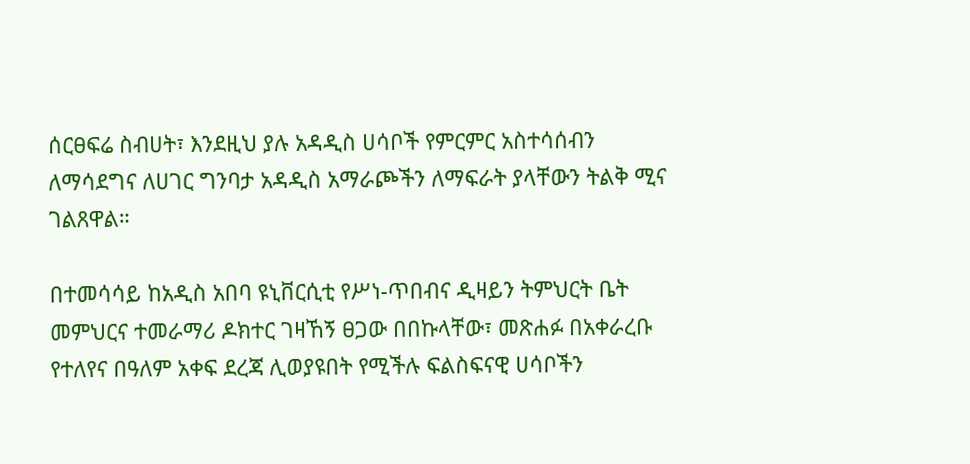ሰርፀፍሬ ስብሀት፣ እንደዚህ ያሉ አዳዲስ ሀሳቦች የምርምር አስተሳሰብን ለማሳደግና ለሀገር ግንባታ አዳዲስ አማራጮችን ለማፍራት ያላቸውን ትልቅ ሚና ገልጸዋል።

በተመሳሳይ ከአዲስ አበባ ዩኒቨርሲቲ የሥነ-ጥበብና ዲዛይን ትምህርት ቤት መምህርና ተመራማሪ ዶክተር ገዛኸኝ ፀጋው በበኩላቸው፣ መጽሐፉ በአቀራረቡ የተለየና በዓለም አቀፍ ደረጃ ሊወያዩበት የሚችሉ ፍልስፍናዊ ሀሳቦችን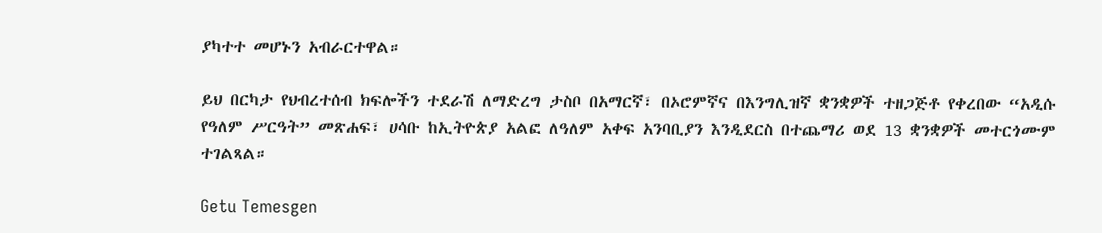ያካተተ መሆኑን አብራርተዋል።

ይህ በርካታ የህብረተሰብ ክፍሎችን ተደራሽ ለማድረግ ታስቦ በአማርኛ፣ በኦሮምኛና በእንግሊዝኛ ቋንቋዎች ተዘጋጅቶ የቀረበው “አዲሱ የዓለም ሥርዓት” መጽሐፍ፣ ሀሳቡ ከኢትዮጵያ አልፎ ለዓለም አቀፍ አንባቢያን እንዲደርስ በተጨማሪ ወደ 13 ቋንቋዎች መተርጎሙም ተገልጻል።

Getu Temesgen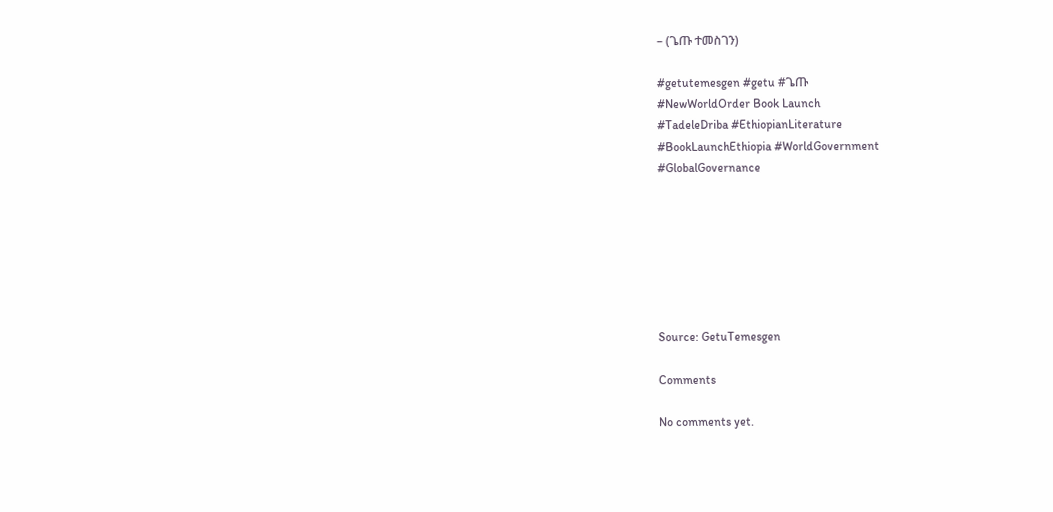– (ጌጡ ተመስገን)

#getutemesgen #getu #ጌጡ
#NewWorldOrder Book Launch
#TadeleDriba #EthiopianLiterature
#BookLaunchEthiopia #WorldGovernment
#GlobalGovernance







Source: GetuTemesgen

Comments

No comments yet.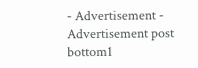- Advertisement -
Advertisement post bottom1